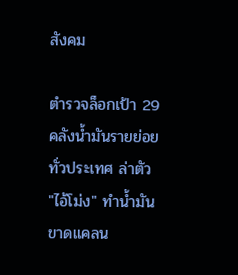สังคม

ตำรวจล็อกเป้า 29 คลังน้ำมันรายย่อยทั่วประเทศ ล่าตัว "ไอ้โม่ง" ทำน้ำมันขาดแคลน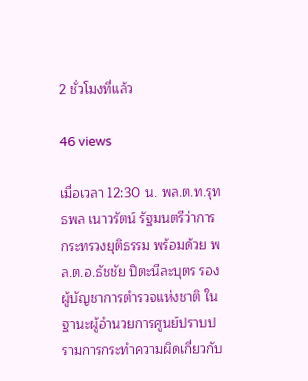2 ชั่วโมงที่แล้ว

46 views

เมื่อเวลา 12:30 น. พล.ต.ท.รุทธพล เนาวรัตน์ รัฐมนตรีว่าการกระทรวงยุติธรรม พร้อมด้วย พล.ต.อ.ธัชชัย ปิตะนีละบุตร รองผู้บัญชาการตำรวจแห่งชาติ ในฐานะผู้อำนวยการศูนย์ปราบปรามการกระทำความผิดเกี่ยวกับ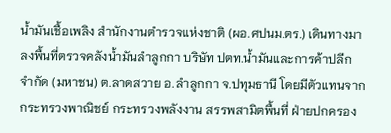น้ำมันเชื้อเพลิง สำนักงานตำรวจแห่งชาติ (ผอ.ศปนม.ตร.) เดินทางมาลงพื้นที่ตรวจคลังน้ำมันลำลูกกา บริษัท ปตท.น้ำมันและการค้าปลีก จำกัด (มหาชน) ต.ลาดสวาย อ.ลำลูกกา จ.ปทุมธานี โดยมีตัวแทนจากกระทรวงพาณิชย์ กระทรวงพลังงาน สรรพสามิตพื้นที่ ฝ่ายปกครอง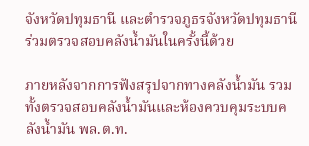จังหวัดปทุมธานี และตำรวจภูธรจังหวัดปทุมธานี ร่วมตรวจสอบคลังน้ำมันในครั้งนี้ด้วย

ภายหลังจากการฟังสรุปจากทางคลังน้ำมัน รวมทั้งตรวจสอบคลังน้ำมันและห้องควบคุมระบบคลังน้ำมัน พล.ต.ท.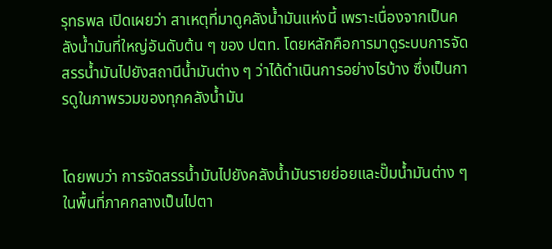รุทธพล เปิดเผยว่า สาเหตุที่มาดูคลังน้ำมันแห่งนี้ เพราะเนื่องจากเป็นคลังน้ำมันที่ใหญ่อันดับต้น ๆ ของ ปตท. โดยหลักคือการมาดูระบบการจัดสรรน้ำมันไปยังสถานีน้ำมันต่าง ๆ ว่าได้ดำเนินการอย่างไรบ้าง ซึ่งเป็นการดูในภาพรวมของทุกคลังน้ำมัน


โดยพบว่า การจัดสรรน้ำมันไปยังคลังน้ำมันรายย่อยและปั๊มน้ำมันต่าง ๆ ในพื้นที่ภาคกลางเป็นไปตา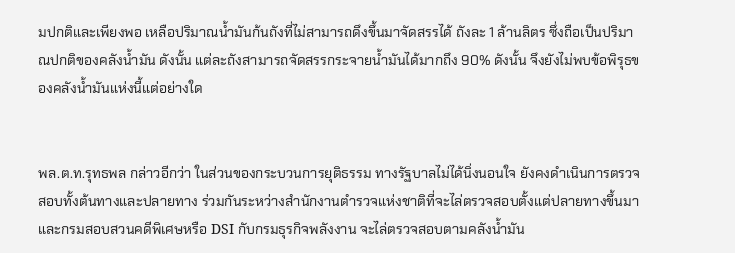มปกติและเพียงพอ เหลือปริมาณน้ำมันก้นถังที่ไม่สามารถดึงขึ้นมาจัดสรรได้ ถังละ 1 ล้านลิตร ซึ่งถือเป็นปริมาณปกติของคลังน้ำมัน ดังนั้น แต่ละถังสามารถจัดสรรกระจายน้ำมันได้มากถึง 90% ดังนั้น จึงยังไม่พบข้อพิรุธของคลังน้ำมันแห่งนี้แต่อย่างใด


พล.ต.ท.รุทธพล กล่าวอีกว่า ในส่วนของกระบวนการยุติธรรม ทางรัฐบาลไม่ได้นิ่งนอนใจ ยังคงดำเนินการตรวจสอบทั้งต้นทางและปลายทาง ร่วมกันระหว่างสำนักงานตำรวจแห่งชาติที่จะไล่ตรวจสอบตั้งแต่ปลายทางขึ้นมา และกรมสอบสวนคดีพิเศษหรือ DSI กับกรมธุรกิจพลังงาน จะไล่ตรวจสอบตามคลังน้ำมัน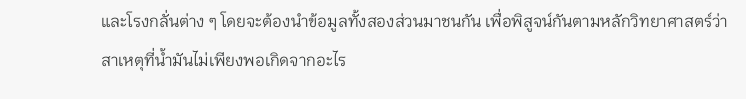และโรงกลั่นต่าง ๆ โดยจะต้องนำข้อมูลทั้งสองส่วนมาชนกัน เพื่อพิสูจน์กันตามหลักวิทยาศาสตร์ว่า สาเหตุที่น้ำมันไม่เพียงพอเกิดจากอะไร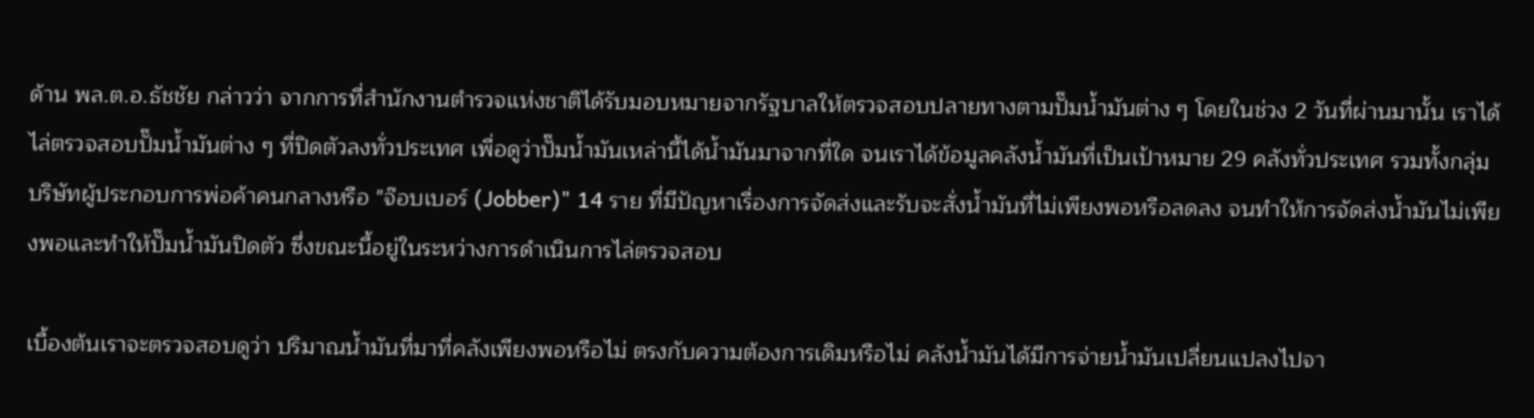ด้าน พล.ต.อ.ธัชชัย กล่าวว่า จากการที่สำนักงานตำรวจแห่งชาติได้รับมอบหมายจากรัฐบาลให้ตรวจสอบปลายทางตามปั๊มน้ำมันต่าง ๆ โดยในช่วง 2 วันที่ผ่านมานั้น เราได้ไล่ตรวจสอบปั๊มน้ำมันต่าง ๆ ที่ปิดตัวลงทั่วประเทศ เพื่อดูว่าปั๊มน้ำมันเหล่านี้ได้น้ำมันมาจากที่ใด จนเราได้ข้อมูลคลังน้ำมันที่เป็นเป้าหมาย 29 คลังทั่วประเทศ รวมทั้งกลุ่มบริษัทผู้ประกอบการพ่อค้าคนกลางหรือ "จ๊อบเบอร์ (Jobber)" 14 ราย ที่มีปัญหาเรื่องการจัดส่งและรับจะสั่งน้ำมันที่ไม่เพียงพอหรือลดลง จนทำให้การจัดส่งน้ำมันไม่เพียงพอและทำให้ปั๊มน้ำมันปิดตัว ซึ่งขณะนี้อยู่ในระหว่างการดำเนินการไล่ตรวจสอบ

เบื้องต้นเราจะตรวจสอบดูว่า ปริมาณน้ำมันที่มาที่คลังเพียงพอหรือไม่ ตรงกับความต้องการเดิมหรือไม่ คลังน้ำมันได้มีการจ่ายน้ำมันเปลี่ยนแปลงไปจา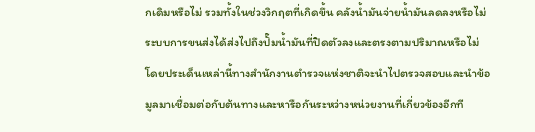กเดิมหรือไม่ รวมทั้งในช่วงวิกฤตที่เกิดขึ้น คลังน้ำมันจ่ายน้ำมันลดลงหรือไม่ ระบบการขนส่งได้ส่งไปถึงปั๊มน้ำมันที่ปิดตัวลงและตรงตามปริมาณหรือไม่ โดยประเด็นเหล่านี้ทางสำนักงานตำรวจแห่งชาติจะนำไปตรวจสอบและนำข้อมูลมาเชื่อมต่อกับต้นทางและหารือกันระหว่างหน่วยงานที่เกี่ยวข้องอีกที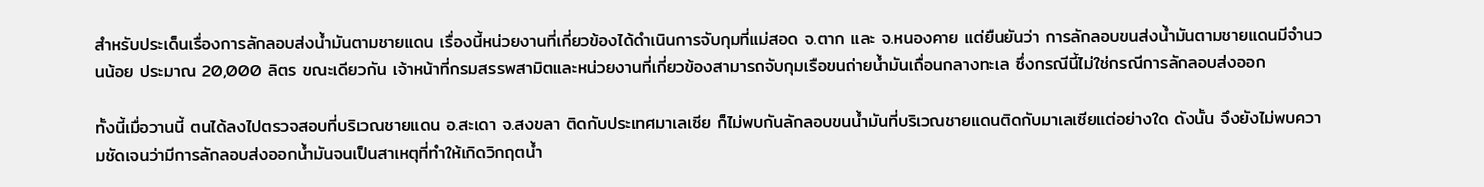สำหรับประเด็นเรื่องการลักลอบส่งน้ำมันตามชายแดน เรื่องนี้หน่วยงานที่เกี่ยวข้องได้ดำเนินการจับกุมที่แม่สอด จ.ตาก และ จ.หนองคาย แต่ยืนยันว่า การลักลอบขนส่งน้ำมันตามชายแดนมีจำนวนน้อย ประมาณ 20,000 ลิตร ขณะเดียวกัน เจ้าหน้าที่กรมสรรพสามิตและหน่วยงานที่เกี่ยวข้องสามารถจับกุมเรือขนถ่ายน้ำมันเถื่อนกลางทะเล ซึ่งกรณีนี้ไม่ใช่กรณีการลักลอบส่งออก

ทั้งนี้เมื่อวานนี้ ตนได้ลงไปตรวจสอบที่บริเวณชายแดน อ.สะเดา จ.สงขลา ติดกับประเทศมาเลเซีย ก็ไม่พบกันลักลอบขนน้ำมันที่บริเวณชายแดนติดกับมาเลเซียแต่อย่างใด ดังนั้น จึงยังไม่พบความชัดเจนว่ามีการลักลอบส่งออกน้ำมันจนเป็นสาเหตุที่ทำให้เกิดวิกฤตน้ำ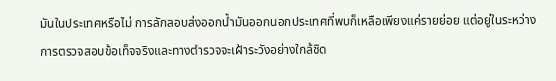มันในประเทศหรือไม่ การลักลอบส่งออกน้ำมันออกนอกประเทศที่พบก็เหลือเพียงแค่รายย่อย แต่อยู่ในระหว่างการตรวจสอบข้อเท็จจริงและทางตำรวจจะเฝ้าระวังอย่างใกล้ชิด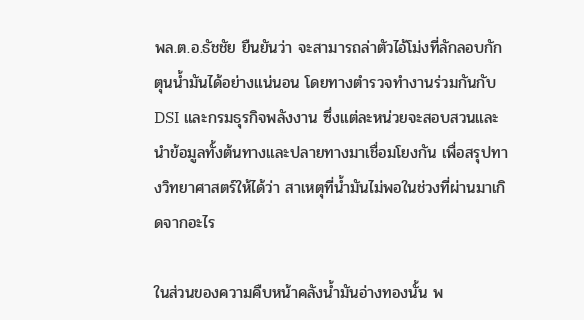พล.ต.อ.ธัชชัย ยืนยันว่า จะสามารถล่าตัวไอ้โม่งที่ลักลอบกักตุนน้ำมันได้อย่างแน่นอน โดยทางตำรวจทำงานร่วมกันกับ DSI และกรมธุรกิจพลังงาน ซึ่งแต่ละหน่วยจะสอบสวนและนำข้อมูลทั้งต้นทางและปลายทางมาเชื่อมโยงกัน เพื่อสรุปทางวิทยาศาสตร์ให้ได้ว่า สาเหตุที่น้ำมันไม่พอในช่วงที่ผ่านมาเกิดจากอะไร

ในส่วนของความคืบหน้าคลังน้ำมันอ่างทองนั้น พ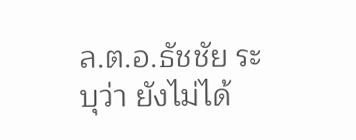ล.ต.อ.ธัชชัย ระบุว่า ยังไม่ได้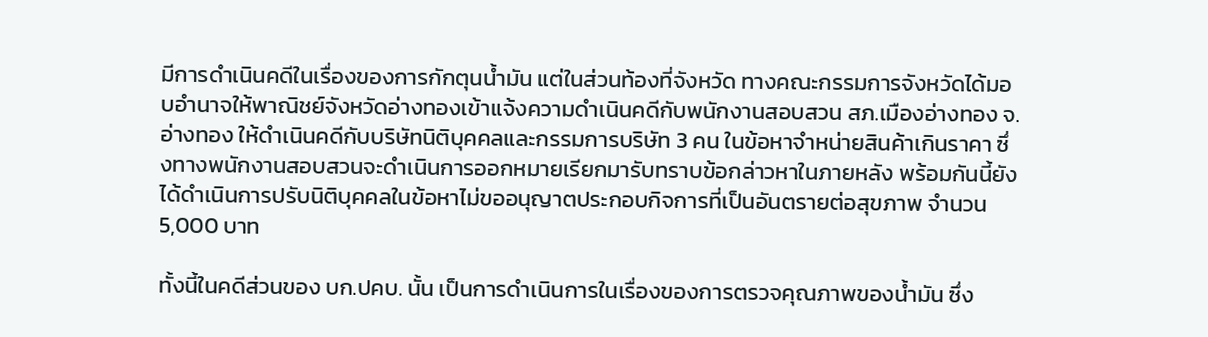มีการดำเนินคดีในเรื่องของการกักตุนน้ำมัน แต่ในส่วนท้องที่จังหวัด ทางคณะกรรมการจังหวัดได้มอบอำนาจให้พาณิชย์จังหวัดอ่างทองเข้าแจ้งความดำเนินคดีกับพนักงานสอบสวน สภ.เมืองอ่างทอง จ.อ่างทอง ให้ดำเนินคดีกับบริษัทนิติบุคคลและกรรมการบริษัท 3 คน ในข้อหาจำหน่ายสินค้าเกินราคา ซึ่งทางพนักงานสอบสวนจะดำเนินการออกหมายเรียกมารับทราบข้อกล่าวหาในภายหลัง พร้อมกันนี้ยังได้ดำเนินการปรับนิติบุคคลในข้อหาไม่ขออนุญาตประกอบกิจการที่เป็นอันตรายต่อสุขภาพ จำนวน 5,000 บาท

ทั้งนี้ในคดีส่วนของ บก.ปคบ. นั้น เป็นการดำเนินการในเรื่องของการตรวจคุณภาพของน้ำมัน ซึ่ง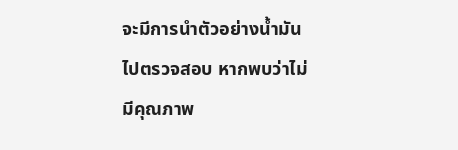จะมีการนำตัวอย่างน้ำมันไปตรวจสอบ หากพบว่าไม่มีคุณภาพ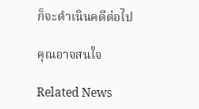ก็จะดำเนินคดีต่อไป

คุณอาจสนใจ

Related News